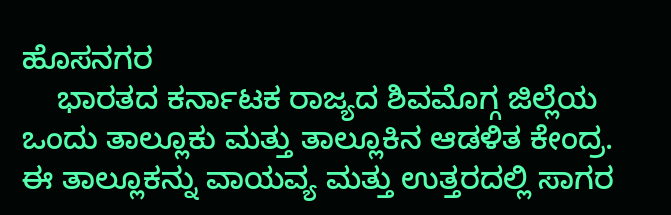ಹೊಸನಗರ
    ಭಾರತದ ಕರ್ನಾಟಕ ರಾಜ್ಯದ ಶಿವಮೊಗ್ಗ ಜಿಲ್ಲೆಯ ಒಂದು ತಾಲ್ಲೂಕು ಮತ್ತು ತಾಲ್ಲೂಕಿನ ಆಡಳಿತ ಕೇಂದ್ರ. ಈ ತಾಲ್ಲೂಕನ್ನು ವಾಯವ್ಯ ಮತ್ತು ಉತ್ತರದಲ್ಲಿ ಸಾಗರ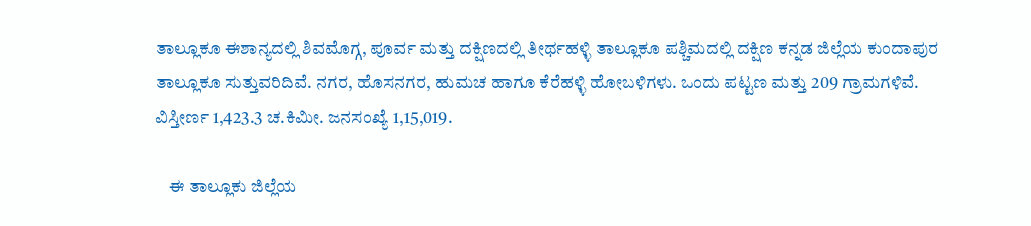ತಾಲ್ಲೂಕೂ ಈಶಾನ್ಯದಲ್ಲಿ ಶಿವಮೊಗ್ಗ, ಪೂರ್ವ ಮತ್ತು ದಕ್ಷಿಣದಲ್ಲಿ ತೀರ್ಥಹಳ್ಳಿ ತಾಲ್ಲೂಕೂ ಪಶ್ಚಿಮದಲ್ಲಿ ದಕ್ಷಿಣ ಕನ್ನಡ ಜಿಲ್ಲೆಯ ಕುಂದಾಪುರ ತಾಲ್ಲೂಕೂ ಸುತ್ತುವರಿದಿವೆ. ನಗರ, ಹೊಸನಗರ, ಹುಮಚ ಹಾಗೂ ಕೆರೆಹಳ್ಳಿ ಹೋಬಳಿಗಳು. ಒಂದು ಪಟ್ಟಣ ಮತ್ತು 209 ಗ್ರಾಮಗಳಿವೆ. ವಿಸ್ತೀರ್ಣ 1,423.3 ಚ.ಕಿಮೀ. ಜನಸಂಖ್ಯೆ 1,15,019.

    ಈ ತಾಲ್ಲೂಕು ಜಿಲ್ಲೆಯ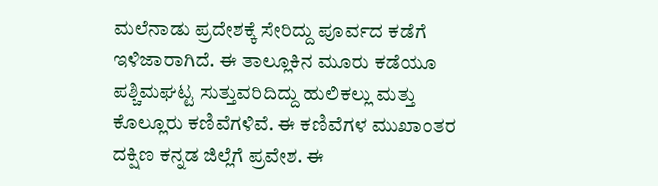ಮಲೆನಾಡು ಪ್ರದೇಶಕ್ಕೆ ಸೇರಿದ್ದು ಪೂರ್ವದ ಕಡೆಗೆ ಇಳಿಜಾರಾಗಿದೆ. ಈ ತಾಲ್ಲೂಕಿನ ಮೂರು ಕಡೆಯೂ ಪಶ್ಚಿಮಘಟ್ಟ ಸುತ್ತುವರಿದಿದ್ದು ಹುಲಿಕಲ್ಲು ಮತ್ತು ಕೊಲ್ಲೂರು ಕಣಿವೆಗಳಿವೆ. ಈ ಕಣಿವೆಗಳ ಮುಖಾಂತರ ದಕ್ಷಿಣ ಕನ್ನಡ ಜಿಲ್ಲೆಗೆ ಪ್ರವೇಶ. ಈ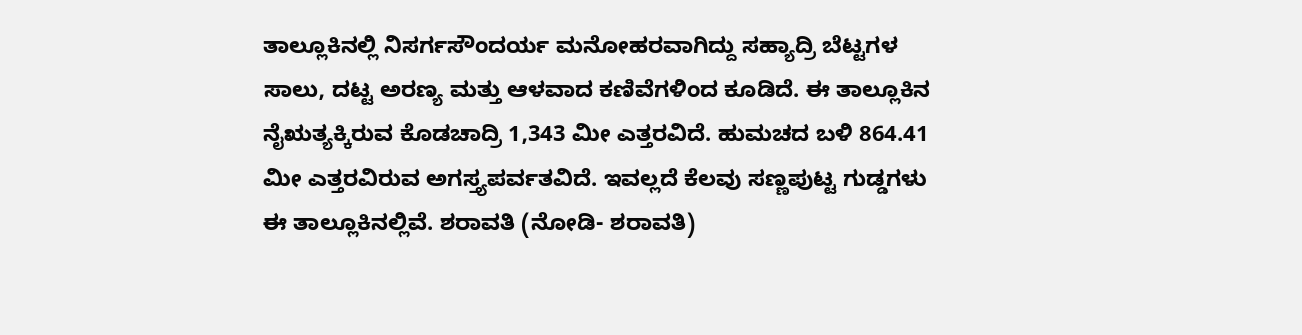ತಾಲ್ಲೂಕಿನಲ್ಲಿ ನಿಸರ್ಗಸೌಂದರ್ಯ ಮನೋಹರವಾಗಿದ್ದು ಸಹ್ಯಾದ್ರಿ ಬೆಟ್ಟಗಳ ಸಾಲು, ದಟ್ಟ ಅರಣ್ಯ ಮತ್ತು ಆಳವಾದ ಕಣಿವೆಗಳಿಂದ ಕೂಡಿದೆ. ಈ ತಾಲ್ಲೂಕಿನ ನೈಋತ್ಯಕ್ಕಿರುವ ಕೊಡಚಾದ್ರಿ 1,343 ಮೀ ಎತ್ತರವಿದೆ. ಹುಮಚದ ಬಳಿ 864.41 ಮೀ ಎತ್ತರವಿರುವ ಅಗಸ್ತ್ಯಪರ್ವತವಿದೆ. ಇವಲ್ಲದೆ ಕೆಲವು ಸಣ್ಣಪುಟ್ಟ ಗುಡ್ಡಗಳು ಈ ತಾಲ್ಲೂಕಿನಲ್ಲಿವೆ. ಶರಾವತಿ (ನೋಡಿ- ಶರಾವತಿ)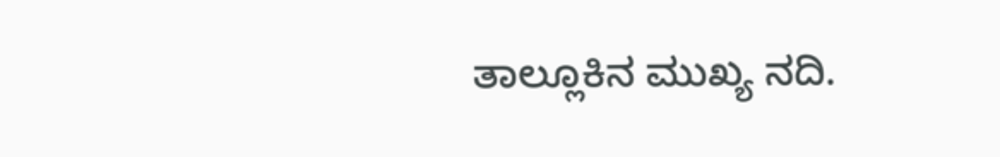ತಾಲ್ಲೂಕಿನ ಮುಖ್ಯ ನದಿ.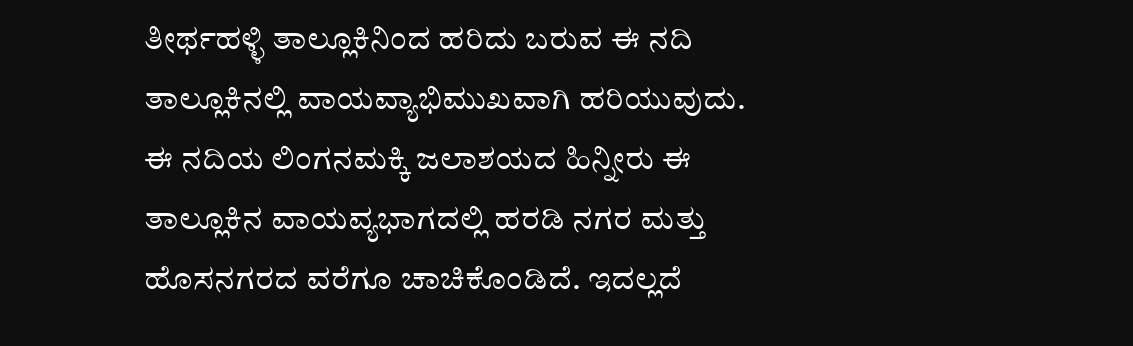ತೀರ್ಥಹಳ್ಳಿ ತಾಲ್ಲೂಕಿನಿಂದ ಹರಿದು ಬರುವ ಈ ನದಿ ತಾಲ್ಲೂಕಿನಲ್ಲಿ ವಾಯವ್ಯಾಭಿಮುಖವಾಗಿ ಹರಿಯುವುದು. ಈ ನದಿಯ ಲಿಂಗನಮಕ್ಕಿ ಜಲಾಶಯದ ಹಿನ್ನೀರು ಈ ತಾಲ್ಲೂಕಿನ ವಾಯವ್ಯಭಾಗದಲ್ಲಿ ಹರಡಿ ನಗರ ಮತ್ತು ಹೊಸನಗರದ ವರೆಗೂ ಚಾಚಿಕೊಂಡಿದೆ. ಇದಲ್ಲದೆ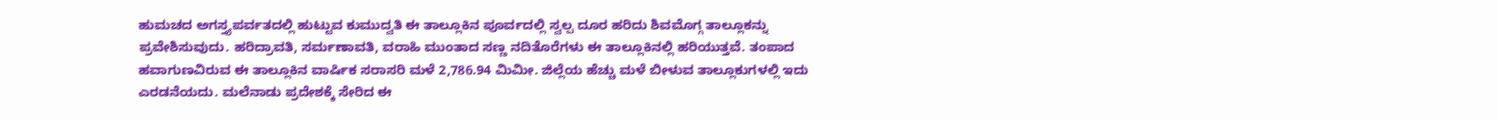ಹುಮಚದ ಅಗಸ್ತ್ಯಪರ್ವತದಲ್ಲಿ ಹುಟ್ಟುವ ಕುಮುದ್ವತಿ ಈ ತಾಲ್ಲೂಕಿನ ಪೂರ್ವದಲ್ಲಿ ಸ್ವಲ್ಪ ದೂರ ಹರಿದು ಶಿವಮೊಗ್ಗ ತಾಲ್ಲೂಕನ್ನು ಪ್ರವೇಶಿಸುವುದು. ಹರಿದ್ರಾವತಿ, ಸರ್ಮಣಾವತಿ, ವರಾಹಿ ಮುಂತಾದ ಸಣ್ಣ ನದಿತೊರೆಗಳು ಈ ತಾಲ್ಲೂಕಿನಲ್ಲಿ ಹರಿಯುತ್ತವೆ. ತಂಪಾದ ಹವಾಗುಣವಿರುವ ಈ ತಾಲ್ಲೂಕಿನ ವಾರ್ಷಿಕ ಸರಾಸರಿ ಮಳೆ 2,786.94 ಮಿಮೀ. ಜಿಲ್ಲೆಯ ಹೆಚ್ಚು ಮಳೆ ಬೀಳುವ ತಾಲ್ಲೂಕುಗಳಲ್ಲಿ ಇದು ಎರಡನೆಯದು. ಮಲೆನಾಡು ಪ್ರದೇಶಕ್ಕೆ ಸೇರಿದ ಈ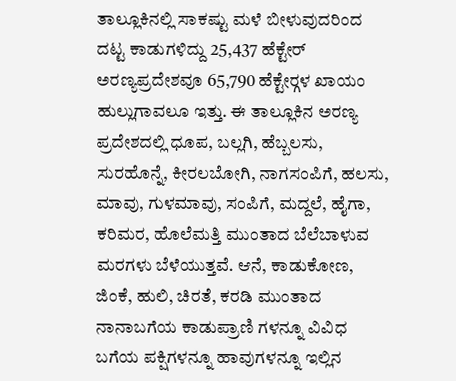ತಾಲ್ಲೂಕಿನಲ್ಲಿ ಸಾಕಷ್ಟು ಮಳೆ ಬೀಳುವುದರಿಂದ ದಟ್ಟ ಕಾಡುಗಳಿದ್ದು 25,437 ಹೆಕ್ಟೇರ್ ಅರಣ್ಯಪ್ರದೇಶವೂ 65,790 ಹೆಕ್ಟೇರ್‍ಗಳ ಖಾಯಂ ಹುಲ್ಲುಗಾವಲೂ ಇತ್ತು. ಈ ತಾಲ್ಲೂಕಿನ ಅರಣ್ಯ ಪ್ರದೇಶದಲ್ಲಿ ಧೂಪ, ಬಲ್ಲಗಿ, ಹೆಬ್ಬಲಸು, ಸುರಹೊನ್ನೆ, ಕೀರಲಬೋಗಿ, ನಾಗಸಂಪಿಗೆ, ಹಲಸು, ಮಾವು, ಗುಳಮಾವು, ಸಂಪಿಗೆ, ಮದ್ದಲೆ, ಹೈಗಾ, ಕರಿಮರ, ಹೊಲೆಮತ್ತಿ ಮುಂತಾದ ಬೆಲೆಬಾಳುವ ಮರಗಳು ಬೆಳೆಯುತ್ತವೆ. ಆನೆ, ಕಾಡುಕೋಣ, ಜಿಂಕೆ, ಹುಲಿ, ಚಿರತೆ, ಕರಡಿ ಮುಂತಾದ ನಾನಾಬಗೆಯ ಕಾಡುಪ್ರಾಣಿ ಗಳನ್ನೂ ವಿವಿಧ ಬಗೆಯ ಪಕ್ಷಿಗಳನ್ನೂ ಹಾವುಗಳನ್ನೂ ಇಲ್ಲಿನ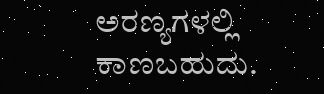ಅರಣ್ಯಗಳಲ್ಲಿ ಕಾಣಬಹುದು.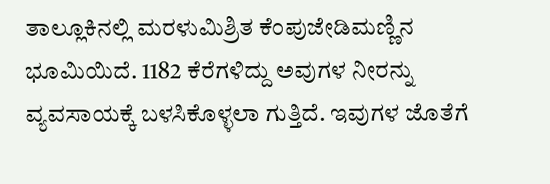ತಾಲ್ಲೂಕಿನಲ್ಲಿ ಮರಳುಮಿಶ್ರಿತ ಕೆಂಪುಜೇಡಿಮಣ್ಣಿನ ಭೂಮಿಯಿದೆ. 1182 ಕೆರೆಗಳಿದ್ದು ಅವುಗಳ ನೀರನ್ನು ವ್ಯವಸಾಯಕ್ಕೆ ಬಳಸಿಕೊಳ್ಳಲಾ ಗುತ್ತಿದೆ. ಇವುಗಳ ಜೊತೆಗೆ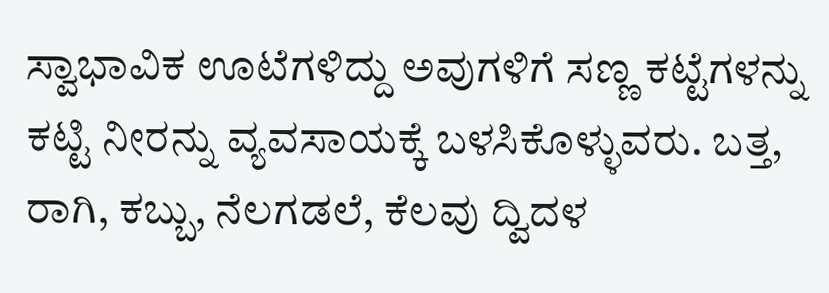ಸ್ವಾಭಾವಿಕ ಊಟೆಗಳಿದ್ದು ಅವುಗಳಿಗೆ ಸಣ್ಣ ಕಟ್ಟೆಗಳನ್ನು ಕಟ್ಟಿ ನೀರನ್ನು ವ್ಯವಸಾಯಕ್ಕೆ ಬಳಸಿಕೊಳ್ಳುವರು. ಬತ್ತ, ರಾಗಿ, ಕಬ್ಬು, ನೆಲಗಡಲೆ, ಕೆಲವು ದ್ವಿದಳ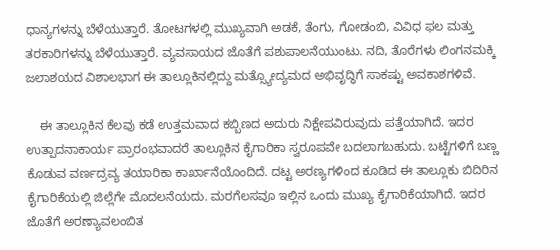ಧಾನ್ಯಗಳನ್ನು ಬೆಳೆಯುತ್ತಾರೆ. ತೋಟಗಳಲ್ಲಿ ಮುಖ್ಯವಾಗಿ ಅಡಕೆ, ತೆಂಗು, ಗೋಡಂಬಿ, ವಿವಿಧ ಫಲ ಮತ್ತು ತರಕಾರಿಗಳನ್ನು ಬೆಳೆಯುತ್ತಾರೆ. ವ್ಯವಸಾಯದ ಜೊತೆಗೆ ಪಶುಪಾಲನೆಯುಂಟು. ನದಿ, ತೊರೆಗಳು ಲಿಂಗನಮಕ್ಕಿ ಜಲಾಶಯದ ವಿಶಾಲಭಾಗ ಈ ತಾಲ್ಲೂಕಿನಲ್ಲಿದ್ದು ಮತ್ಸ್ಯೋದ್ಯಮದ ಅಭಿವೃದ್ಧಿಗೆ ಸಾಕಷ್ಟು ಅವಕಾಶಗಳಿವೆ.

    ಈ ತಾಲ್ಲೂಕಿನ ಕೆಲವು ಕಡೆ ಉತ್ತಮವಾದ ಕಬ್ಬಿಣದ ಅದುರು ನಿಕ್ಷೇಪವಿರುವುದು ಪತ್ತೆಯಾಗಿದೆ. ಇದರ ಉತ್ಪಾದನಾಕಾರ್ಯ ಪ್ರಾರಂಭವಾದರೆ ತಾಲ್ಲೂಕಿನ ಕೈಗಾರಿಕಾ ಸ್ವರೂಪವೇ ಬದಲಾಗಬಹುದು. ಬಟ್ಟೆಗಳಿಗೆ ಬಣ್ಣ ಕೊಡುವ ವರ್ಣದ್ರವ್ಯ ತಯಾರಿಕಾ ಕಾರ್ಖಾನೆಯೊಂದಿದೆ. ದಟ್ಟ ಅರಣ್ಯಗಳಿಂದ ಕೂಡಿದ ಈ ತಾಲ್ಲೂಕು ಬಿದಿರಿನ ಕೈಗಾರಿಕೆಯಲ್ಲಿ ಜಿಲ್ಲೆಗೇ ಮೊದಲನೆಯದು. ಮರಗೆಲಸವೂ ಇಲ್ಲಿನ ಒಂದು ಮುಖ್ಯ ಕೈಗಾರಿಕೆಯಾಗಿದೆ. ಇದರ ಜೊತೆಗೆ ಅರಣ್ಯಾವಲಂಬಿತ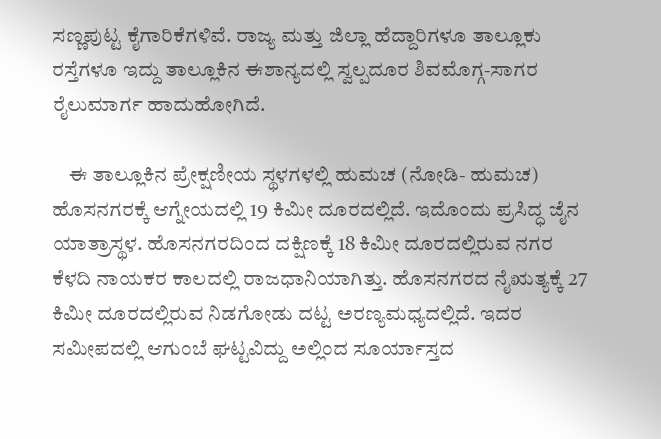ಸಣ್ಣಪುಟ್ಟ ಕೈಗಾರಿಕೆಗಳಿವೆ. ರಾಜ್ಯ ಮತ್ತು ಜಿಲ್ಲಾ ಹೆದ್ದಾರಿಗಳೂ ತಾಲ್ಲೂಕು ರಸ್ತೆಗಳೂ ಇದ್ದು ತಾಲ್ಲೂಕಿನ ಈಶಾನ್ಯದಲ್ಲಿ ಸ್ವಲ್ಪದೂರ ಶಿವಮೊಗ್ಗ-ಸಾಗರ ರೈಲುಮಾರ್ಗ ಹಾದುಹೋಗಿದೆ.

    ಈ ತಾಲ್ಲೂಕಿನ ಪ್ರೇಕ್ಷಣೀಯ ಸ್ಥಳಗಳಲ್ಲಿ ಹುಮಚ (ನೋಡಿ- ಹುಮಚ) ಹೊಸನಗರಕ್ಕೆ ಆಗ್ನೇಯದಲ್ಲಿ 19 ಕಿಮೀ ದೂರದಲ್ಲಿದೆ. ಇದೊಂದು ಪ್ರಸಿದ್ಧ ಜೈನ ಯಾತ್ರಾಸ್ಥಳ. ಹೊಸನಗರದಿಂದ ದಕ್ಷಿಣಕ್ಕೆ 18 ಕಿಮೀ ದೂರದಲ್ಲಿರುವ ನಗರ ಕೆಳದಿ ನಾಯಕರ ಕಾಲದಲ್ಲಿ ರಾಜಧಾನಿಯಾಗಿತ್ತು. ಹೊಸನಗರದ ನೈಋತ್ಯಕ್ಕೆ 27 ಕಿಮೀ ದೂರದಲ್ಲಿರುವ ನಿಡಗೋಡು ದಟ್ಟ ಅರಣ್ಯಮಧ್ಯದಲ್ಲಿದೆ. ಇದರ ಸಮೀಪದಲ್ಲಿ ಆಗುಂಬೆ ಘಟ್ಟವಿದ್ದು ಅಲ್ಲಿಂದ ಸೂರ್ಯಾಸ್ತದ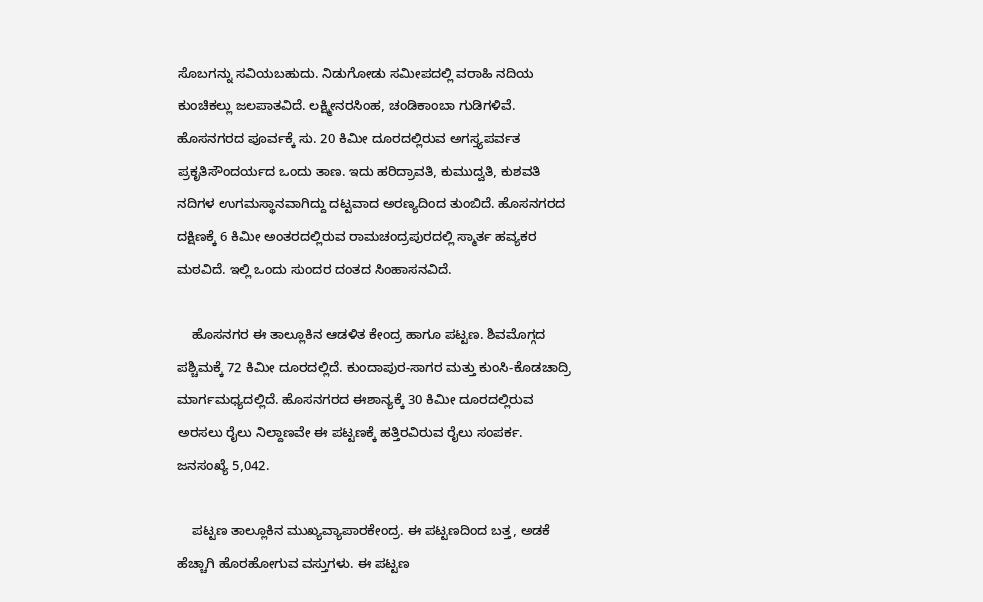ಸೊಬಗನ್ನು ಸವಿಯಬಹುದು. ನಿಡುಗೋಡು ಸಮೀಪದಲ್ಲಿ ವರಾಹಿ ನದಿಯ ಕುಂಚಿಕಲ್ಲು ಜಲಪಾತವಿದೆ. ಲಕ್ಷ್ಮೀನರಸಿಂಹ, ಚಂಡಿಕಾಂಬಾ ಗುಡಿಗಳಿವೆ. ಹೊಸನಗರದ ಪೂರ್ವಕ್ಕೆ ಸು. 20 ಕಿಮೀ ದೂರದಲ್ಲಿರುವ ಅಗಸ್ತ್ಯಪರ್ವತ ಪ್ರಕೃತಿಸೌಂದರ್ಯದ ಒಂದು ತಾಣ. ಇದು ಹರಿದ್ರಾವತಿ, ಕುಮುದ್ವತಿ, ಕುಶವತಿ ನದಿಗಳ ಉಗಮಸ್ಥಾನವಾಗಿದ್ದು ದಟ್ಟವಾದ ಅರಣ್ಯದಿಂದ ತುಂಬಿದೆ. ಹೊಸನಗರದ ದಕ್ಷಿಣಕ್ಕೆ 6 ಕಿಮೀ ಅಂತರದಲ್ಲಿರುವ ರಾಮಚಂದ್ರಪುರದಲ್ಲಿ ಸ್ಮಾರ್ತ ಹವ್ಯಕರ ಮಠವಿದೆ. ಇಲ್ಲಿ ಒಂದು ಸುಂದರ ದಂತದ ಸಿಂಹಾಸನವಿದೆ.

    ಹೊಸನಗರ ಈ ತಾಲ್ಲೂಕಿನ ಆಡಳಿತ ಕೇಂದ್ರ ಹಾಗೂ ಪಟ್ಟಣ. ಶಿವಮೊಗ್ಗದ ಪಶ್ಚಿಮಕ್ಕೆ 72 ಕಿಮೀ ದೂರದಲ್ಲಿದೆ. ಕುಂದಾಪುರ-ಸಾಗರ ಮತ್ತು ಕುಂಸಿ-ಕೊಡಚಾದ್ರಿ ಮಾರ್ಗಮಧ್ಯದಲ್ಲಿದೆ. ಹೊಸನಗರದ ಈಶಾನ್ಯಕ್ಕೆ 30 ಕಿಮೀ ದೂರದಲ್ಲಿರುವ ಅರಸಲು ರೈಲು ನಿಲ್ದಾಣವೇ ಈ ಪಟ್ಟಣಕ್ಕೆ ಹತ್ತಿರವಿರುವ ರೈಲು ಸಂಪರ್ಕ. ಜನಸಂಖ್ಯೆ 5,042.

    ಪಟ್ಟಣ ತಾಲ್ಲೂಕಿನ ಮುಖ್ಯವ್ಯಾಪಾರಕೇಂದ್ರ. ಈ ಪಟ್ಟಣದಿಂದ ಬತ್ತ, ಅಡಕೆ ಹೆಚ್ಚಾಗಿ ಹೊರಹೋಗುವ ವಸ್ತುಗಳು. ಈ ಪಟ್ಟಣ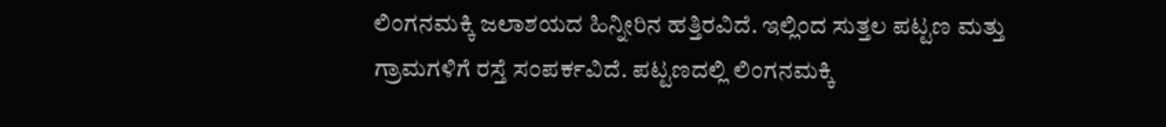ಲಿಂಗನಮಕ್ಕಿ ಜಲಾಶಯದ ಹಿನ್ನೀರಿನ ಹತ್ತಿರವಿದೆ. ಇಲ್ಲಿಂದ ಸುತ್ತಲ ಪಟ್ಟಣ ಮತ್ತು ಗ್ರಾಮಗಳಿಗೆ ರಸ್ತೆ ಸಂಪರ್ಕವಿದೆ. ಪಟ್ಟಣದಲ್ಲಿ ಲಿಂಗನಮಕ್ಕಿ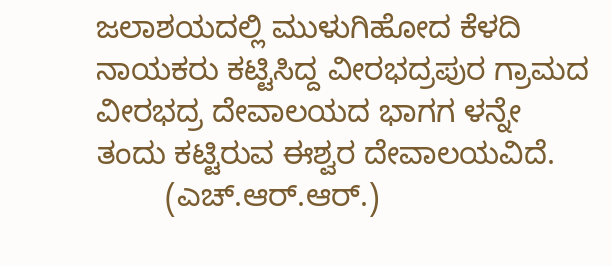ಜಲಾಶಯದಲ್ಲಿ ಮುಳುಗಿಹೋದ ಕೆಳದಿ ನಾಯಕರು ಕಟ್ಟಿಸಿದ್ದ ವೀರಭದ್ರಪುರ ಗ್ರಾಮದ ವೀರಭದ್ರ ದೇವಾಲಯದ ಭಾಗಗ ಳನ್ನೇ ತಂದು ಕಟ್ಟಿರುವ ಈಶ್ವರ ದೇವಾಲಯವಿದೆ.
        (ಎಚ್.ಆರ್.ಆರ್.)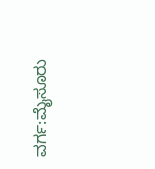ವರ್ಗ:ಮೈಸೂರು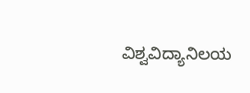ವಿಶ್ವವಿದ್ಯಾನಿಲಯ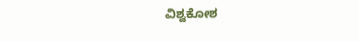ವಿಶ್ವಕೋಶ